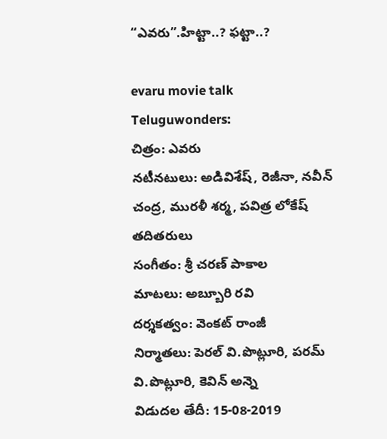“ఎవరు”.హిట్టా..? ఫట్టా..?

evaru movie talk
Teluguwonders:
చిత్రం: ఎవరు
నటీనటులు: అడివిశేష్, రెజీనా, నవీన్ చంద్ర, మురళీ శర్మ, పవిత్ర లోకేష్ తదితరులు
సంగీతం: శ్రీ చరణ్ పాకాల
మాటలు: అబ్బూరి రవి
దర్శకత్వం: వెంకట్ రాంజీ
నిర్మాతలు: పెరల్ వి.పొట్లూరి, పరమ్ వి.పొట్లూరి, కెవిన్ అన్నె
విడుదల తేదీ: 15-08-2019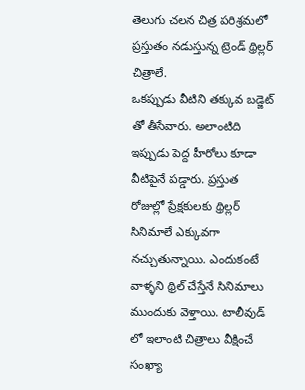తెలుగు చలన చిత్ర పరిశ్రమలో ప్రస్తుతం నడుస్తున్న ట్రెండ్ థ్రిల్లర్ చిత్రాలే.
ఒకప్పుడు వీటిని తక్కువ బడ్జెట్ తో తీసేవారు. అలాంటిది ఇప్పుడు పెద్ద హీరోలు కూడా వీటిపైనే పడ్డారు. ప్రస్తుత రోజుల్లో ప్రేక్షకులకు థ్రిల్లర్ సినిమాలే ఎక్కువగా నచ్చుతున్నాయి. ఎందుకంటే వాళ్ళని థ్రిల్ చేస్తేనే సినిమాలు ముందుకు వెళ్తాయి. టాలీవుడ్ లో ఇలాంటి చిత్రాలు వీక్షించే సంఖ్యా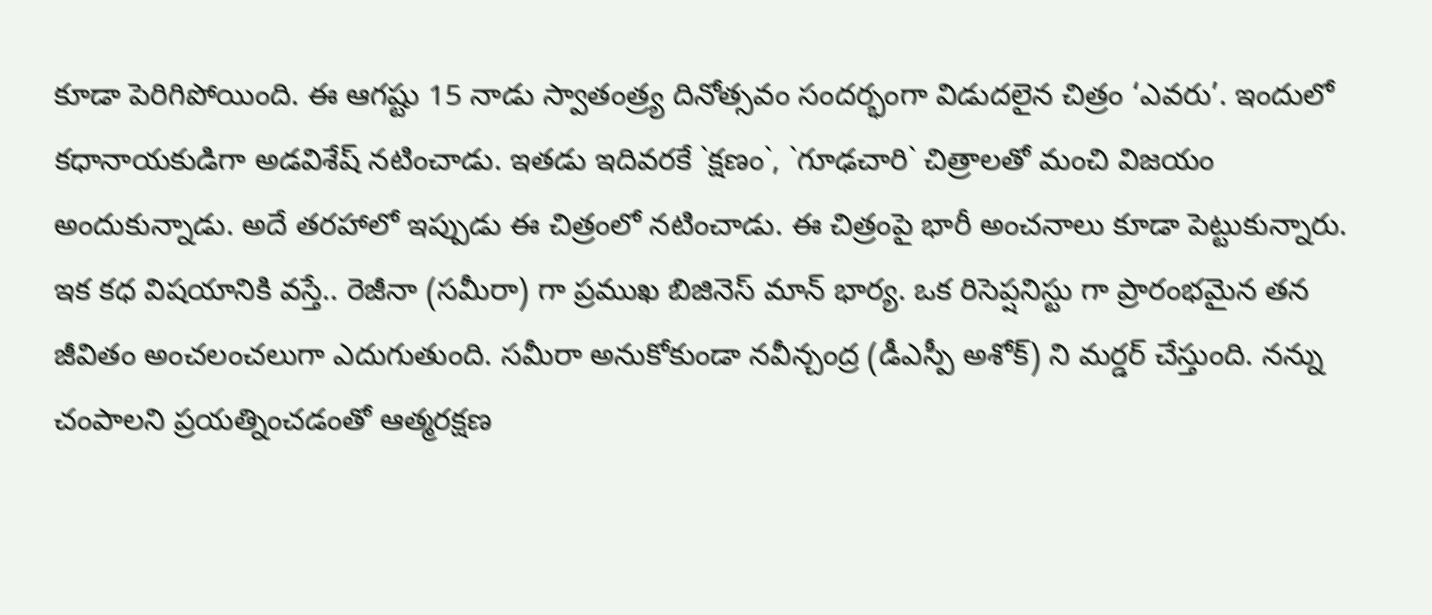కూడా పెరిగిపోయింది. ఈ ఆగష్టు 15 నాడు స్వాతంత్ర్య దినోత్సవం సందర్భంగా విడుదలైన చిత్రం ‘ఎవరు’. ఇందులో కధానాయకుడిగా అడవిశేష్ నటించాడు. ఇతడు ఇదివరకే `క్షణం`, `గూఢచారి` చిత్రాలతో మంచి విజయం అందుకున్నాడు. అదే తరహాలో ఇప్పుడు ఈ చిత్రంలో నటించాడు. ఈ చిత్రంపై భారీ అంచనాలు కూడా పెట్టుకున్నారు.
ఇక కధ విషయానికి వస్తే.. రెజీనా (సమీరా) గా ప్రముఖ బిజినెస్ మాన్ భార్య. ఒక రిసెప్షనిస్టు గా ప్రారంభమైన తన జీవితం అంచలంచలుగా ఎదుగుతుంది. సమీరా అనుకోకుండా నవీన్చంద్ర (డీఎస్పీ అశోక్) ని మర్డర్ చేస్తుంది. నన్ను చంపాలని ప్రయత్నించడంతో ఆత్మరక్షణ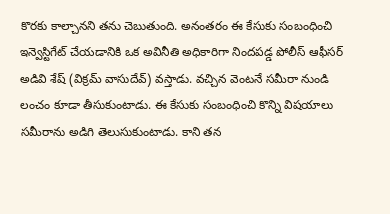కొరకు కాల్చానని తను చెబుతుంది. అనంతరం ఈ కేసుకు సంబంధించి ఇన్వెస్టిగేట్ చేయడానికి ఒక అవినీతి అధికారిగా నిందపడ్డ పోలీస్ ఆఫీసర్ అడివి శేష్ (విక్రమ్ వాసుదేవ్) వస్తాడు. వచ్చిన వెంటనే సమీరా నుండి లంచం కూడా తీసుకుంటాడు. ఈ కేసుకు సంబంధించి కొన్ని విషయాలు సమీరాను అడిగి తెలుసుకుంటాడు. కాని తన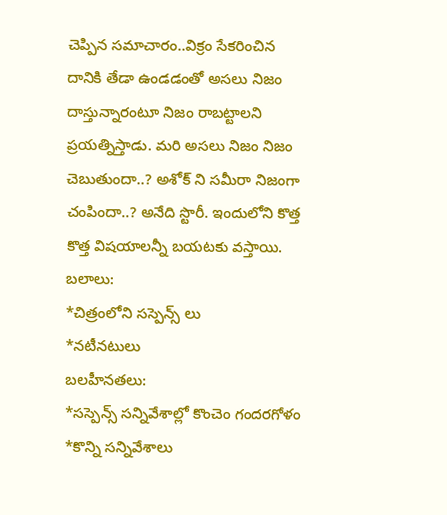చెప్పిన సమాచారం..విక్రం సేకరించిన దానికి తేడా ఉండడంతో అసలు నిజం దాస్తున్నారంటూ నిజం రాబట్టాలని ప్రయత్నిస్తాడు. మరి అసలు నిజం నిజం చెబుతుందా..? అశోక్ ని సమీరా నిజంగా చంపిందా..? అనేది స్టొరీ. ఇందులోని కొత్త కొత్త విషయాలన్నీ బయటకు వస్తాయి.
బలాలు:
*చిత్రంలోని సస్పెన్స్ లు
*నటీనటులు
బలహీనతలు:
*సస్పెన్స్ సన్నివేశాల్లో కొంచెం గందరగోళం
*కొన్ని సన్నివేశాలు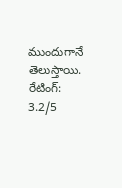ముందుగానే తెలుస్తాయి.
రేటింగ్: 3.2/5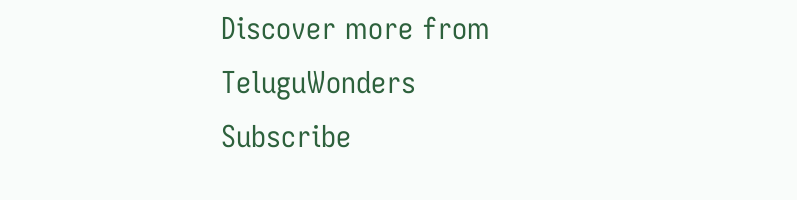Discover more from TeluguWonders
Subscribe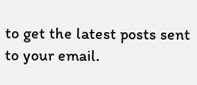to get the latest posts sent to your email.